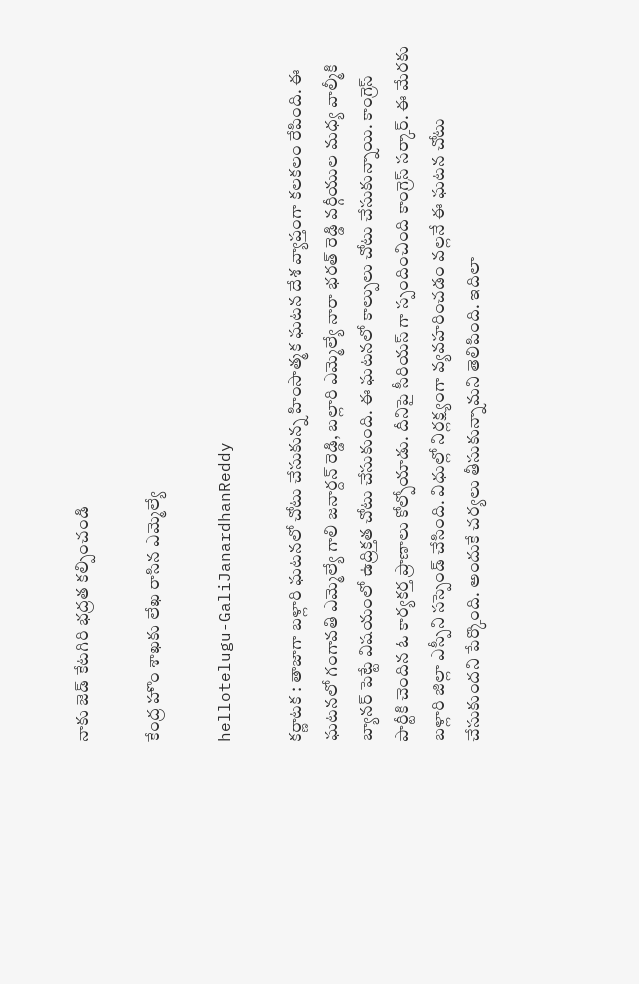నాకు జెడ్ కేట‌గిరి భ‌ద్ర‌త క‌ల్పించండి

కేంద్ర హొం శాఖ‌కు లేఖ రాసిన ఎమ్మెల్యే

hellotelugu-GaliJanardhanReddy

క‌ర్ణాట‌క : తాజాగా బ‌ళ్లారి ఘ‌ట‌న‌లో చోటు చేసుకున్న హింసాత్మ‌క ఘ‌ట‌న దేశ వ్యాప్తంగా క‌ల‌క‌లం రేపింది. ఈ ఘ‌ట‌న‌లో గంగావ‌తి ఎమ్మెల్యే గాలి జ‌నార్ద‌న్ రెడ్డి, బ‌ల్లారి ఎమ్మెల్యే నారా భ‌ర‌త్ రెడ్డి వ‌ర్గీయుల మ‌ధ్య వాల్మీకి బ్యాన‌ర్ పెట్టే విష‌యంలో ఉద్రిక్త‌త చోటు చేసుకుంది. ఈ ఘ‌ట‌న‌లో కాల్పులు చోటు చేసుకున్నాయి. కాంగ్రెస్ పార్టీకి చెందిన ఓ కార్య‌క‌ర్త ప్రాణాలు కోల్పోయాడు. దీనిపై సీరియ‌స్ గా స్పందించింది కాంగ్రెస్ స‌ర్కార్. ఈ మేర‌కు బ‌ళ్లారి జిల్లా ఎస్పీని స‌స్పెండ్ చేసింది. విధుల్లో నిర్ల‌క్ష్యంగా వ్య‌వ‌హ‌రించ‌డం వ‌ల్ల‌నే ఈ ఘ‌ట‌న చోటు చేసుకుంద‌ని పేర్కొంది. అందుకే చ‌ర్య‌లు తీసుకున్నామ‌ని తెలిపింది. ఇదిలా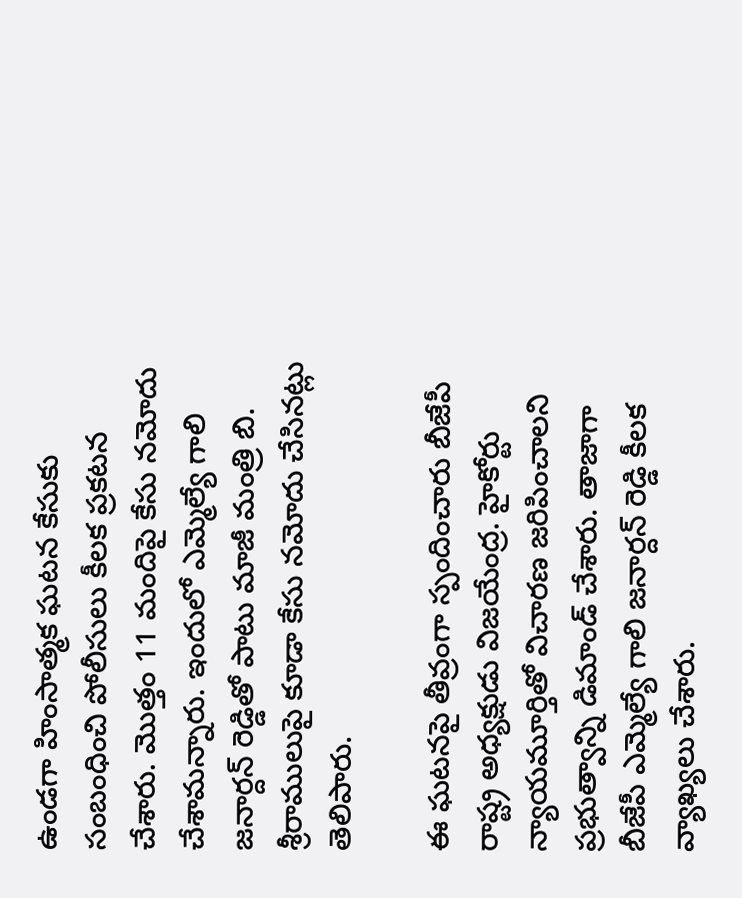ఉండ‌గా హింసాత్మ‌క ఘ‌ట‌న కేసుకు సంబంధించి పోలీసులు కీల‌క ప్ర‌క‌ట‌న చేశారు. మొత్తం 11 మందిపై కేసు న‌మోదు చేశామ‌న్నారు. ఇందులో ఎమ్మెల్యే గాలి జ‌నార్ద‌న్ రెడ్డితో పాటు మాజీ మంత్రి బి. శ్రీ‌రాములుపై కూడా కేసు న‌మోదు చేసిన‌ట్లు తెలిపారు.

ఈ ఘ‌ట‌న‌పై తీవ్రంగా స్పందించారు బీజేపీ రాష్ట్ర అధ్య‌క్షుడు విజ‌యేంద్ర‌. హైకోర్టు న్యాయ‌మూర్తితో విచార‌ణ జరిపించాల‌ని ప్ర‌భుత్వాన్ని డిమాండ్ చేశారు. తాజాగా బీజేపీ ఎమ్మెల్యే గాలి జ‌నార్ద‌న్ రెడ్డి కీల‌క వ్యాఖ్య‌లు చేశారు.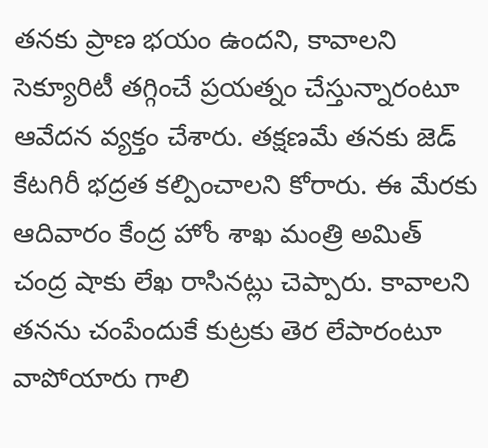త‌న‌కు ప్రాణ భ‌యం ఉంద‌ని, కావాల‌ని సెక్యూరిటీ త‌గ్గించే ప్ర‌య‌త్నం చేస్తున్నారంటూ ఆవేద‌న వ్య‌క్తం చేశారు. త‌క్ష‌ణ‌మే త‌న‌కు జెడ్ కేట‌గిరీ భ‌ద్ర‌త క‌ల్పించాల‌ని కోరారు. ఈ మేర‌కు ఆదివారం కేంద్ర హోం శాఖ మంత్రి అమిత్ చంద్ర షాకు లేఖ రాసిన‌ట్లు చెప్పారు. కావాల‌ని త‌న‌ను చంపేందుకే కుట్ర‌కు తెర లేపారంటూ వాపోయారు గాలి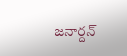జ‌నార్ద‌న్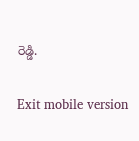రెడ్డి.

Exit mobile version